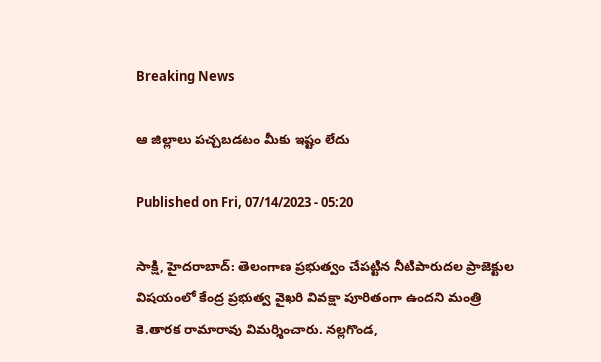Breaking News

ఆ జిల్లాలు పచ్చబడటం మీకు ఇష్టం లేదు

Published on Fri, 07/14/2023 - 05:20

సాక్షి, హైదరాబాద్‌: తెలంగాణ ప్రభుత్వం చేపట్టిన నీటిపారుదల ప్రాజెక్టుల విషయంలో కేంద్ర ప్రభుత్వ వైఖరి వివక్షా పూరితంగా ఉందని మంత్రి కె.తారక రామారావు విమర్శించారు. నల్లగొండ,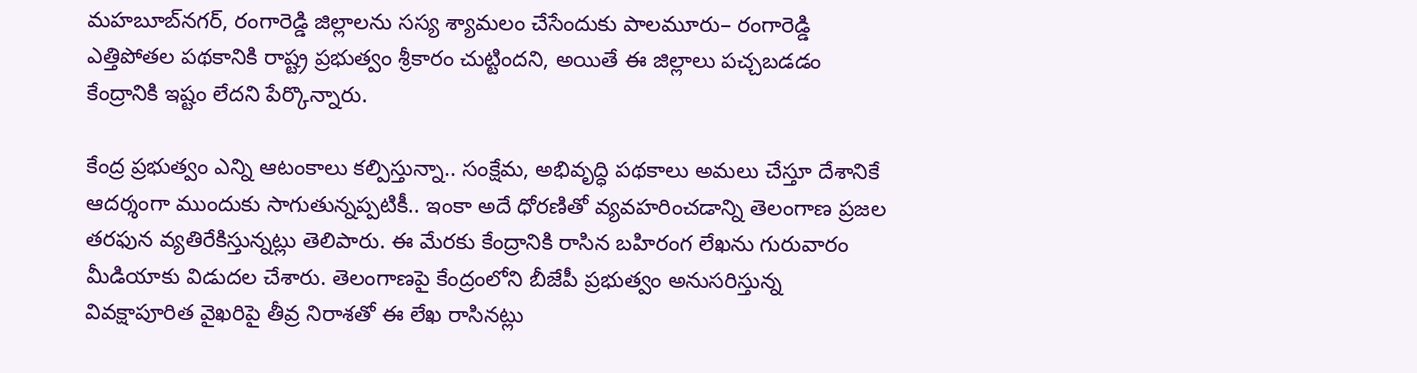మహబూబ్‌నగర్, రంగారెడ్డి జిల్లాలను సస్య శ్యామలం చేసేందుకు పాలమూరు– రంగారెడ్డి ఎత్తిపోతల పథకానికి రాష్ట్ర ప్రభుత్వం శ్రీకారం చుట్టిందని, అయితే ఈ జిల్లాలు పచ్చబడడం కేంద్రానికి ఇష్టం లేదని పేర్కొన్నారు.

కేంద్ర ప్రభుత్వం ఎన్ని ఆటంకాలు కల్పిస్తున్నా.. సంక్షేమ, అభివృద్ధి పథకాలు అమలు చేస్తూ దేశానికే ఆదర్శంగా ముందుకు సాగుతున్నప్పటికీ.. ఇంకా అదే ధోరణితో వ్యవహరించడాన్ని తెలంగాణ ప్రజల తరఫున వ్యతిరేకిస్తున్నట్లు తెలిపారు. ఈ మేరకు కేంద్రానికి రాసిన బహిరంగ లేఖను గురువారం మీడియాకు విడుదల చేశారు. తెలంగాణపై కేంద్రంలోని బీజేపీ ప్రభుత్వం అనుసరిస్తున్న వివక్షాపూరిత వైఖరిపై తీవ్ర నిరాశతో ఈ లేఖ రాసినట్లు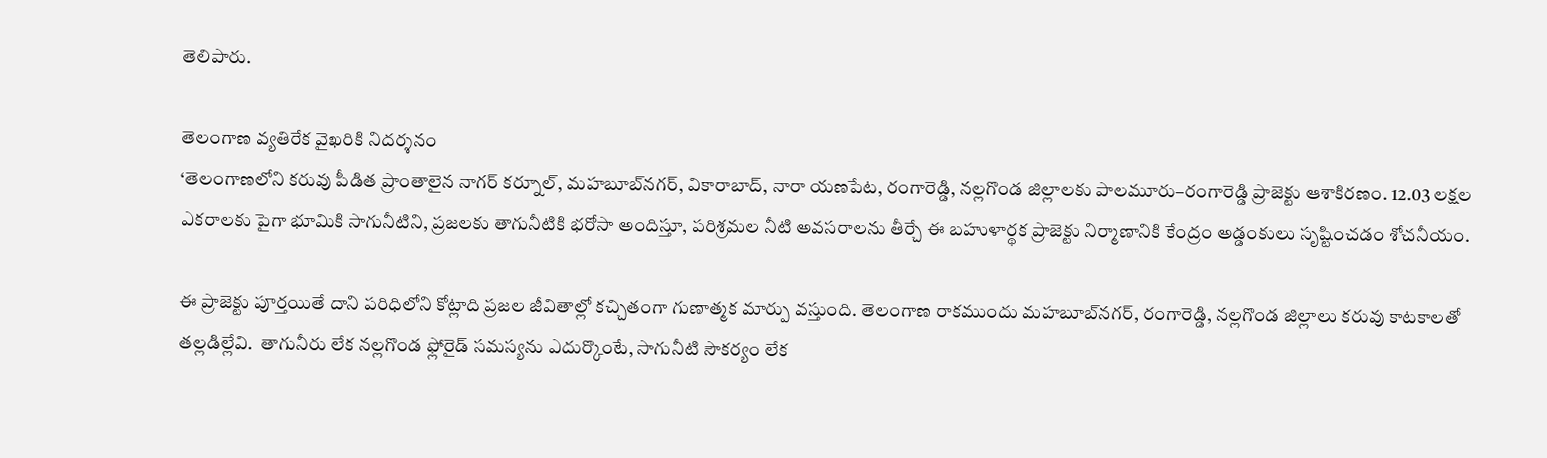తెలిపారు.

తెలంగాణ వ్యతిరేక వైఖరికి నిదర్శనం
‘తెలంగాణలోని కరువు పీడిత ప్రాంతాలైన నాగర్‌ కర్నూల్, మహబూబ్‌నగర్, వికారాబాద్, నారా యణపేట, రంగారెడ్డి, నల్లగొండ జిల్లాలకు పాలమూరు–రంగారెడ్డి ప్రాజెక్టు ఆశాకిరణం. 12.03 లక్షల ఎకరాలకు పైగా భూమికి సాగునీటిని, ప్రజలకు తాగునీటికి భరోసా అందిస్తూ, పరిశ్రమల నీటి అవసరాలను తీర్చే ఈ బహుళార్థక ప్రాజెక్టు నిర్మాణానికి కేంద్రం అడ్డంకులు సృష్టించడం శోచనీయం.

ఈ ప్రాజెక్టు పూర్తయితే దాని పరిధిలోని కోట్లాది ప్రజల జీవితాల్లో కచ్చితంగా గుణాత్మక మార్పు వస్తుంది. తెలంగాణ రాకముందు మహబూబ్‌నగర్, రంగారెడ్డి, నల్లగొండ జిల్లాలు కరువు కాటకాలతో  తల్లడిల్లేవి.  తాగునీరు లేక నల్లగొండ ఫ్లోరైడ్‌ సమస్యను ఎదుర్కొంటే, సాగునీటి సౌకర్యం లేక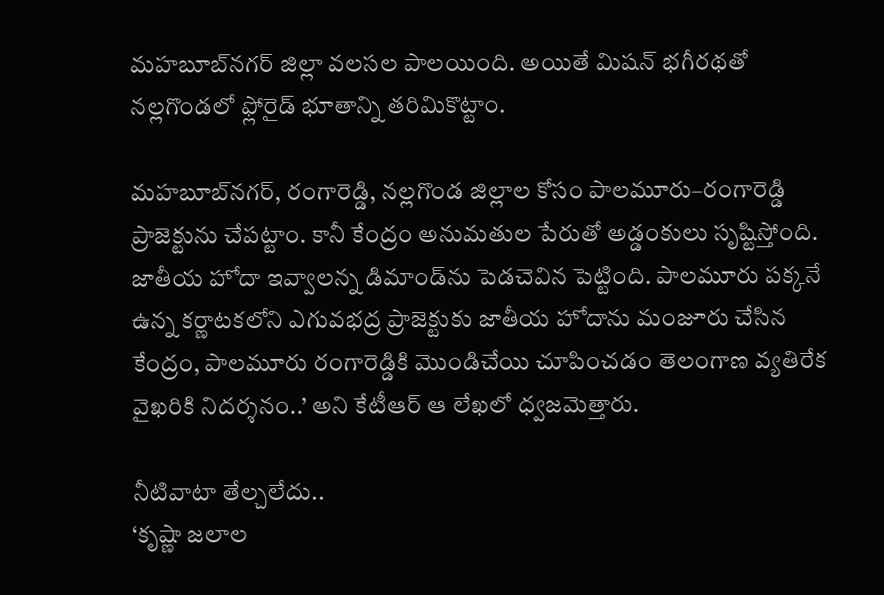మహబూబ్‌నగర్‌ జిల్లా వలసల పాలయింది. అయితే మిషన్‌ భగీరథతో నల్లగొండలో ఫ్లోరైడ్‌ భూతాన్ని తరిమికొట్టాం.

మహబూబ్‌నగర్, రంగారెడ్డి, నల్లగొండ జిల్లాల కోసం పాలమూరు–రంగారెడ్డి ప్రాజెక్టును చేపట్టాం. కానీ కేంద్రం అనుమతుల పేరుతో అడ్డంకులు సృష్టిస్తోంది. జాతీయ హోదా ఇవ్వాలన్న డిమాండ్‌ను పెడచెవిన పెట్టింది. పాలమూరు పక్కనే ఉన్న కర్ణాటకలోని ఎగువభద్ర ప్రాజెక్టుకు జాతీయ హోదాను మంజూరు చేసిన కేంద్రం, పాలమూరు రంగారెడ్డికి మొండిచేయి చూపించడం తెలంగాణ వ్యతిరేక వైఖరికి నిదర్శనం..’ అని కేటీఆర్‌ ఆ లేఖలో ధ్వజమెత్తారు.

నీటివాటా తేల్చలేదు..
‘కృష్ణా జలాల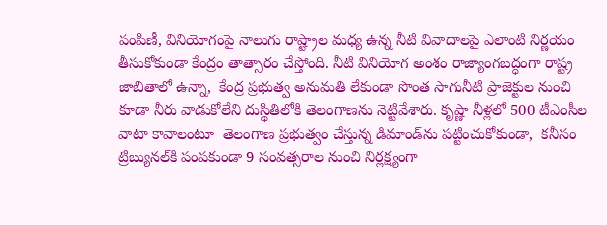పంపిణీ, వినియోగంపై నాలుగు రాష్ట్రాల మధ్య ఉన్న నీటి వివాదాలపై ఎలాంటి నిర్ణయం తీసుకోకుండా కేంద్రం తాత్సారం చేస్తోంది. నీటి వినియోగ అంశం రాజ్యాంగబద్ధంగా రాష్ట్ర జాబితాలో ఉన్నా,  కేంద్ర ప్రభుత్వ అనుమతి లేకుండా సొంత సాగునీటి ప్రాజెక్టుల నుంచి కూడా నీరు వాడుకోలేని దుస్థితిలోకి తెలంగాణను నెట్టివేశారు. కృష్ణా నీళ్లలో 500 టీఎంసీల వాటా కావాలంటూ  తెలంగాణ ప్రభుత్వం చేస్తున్న డిమాండ్‌ను పట్టించుకోకుండా,  కనీసం ట్రిబ్యునల్‌కి పంపకుండా 9 సంవత్సరాల నుంచి నిర్లక్ష్యంగా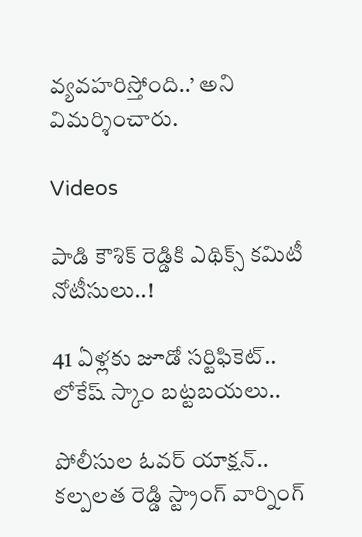వ్యవహరిస్తోంది..’ అని విమర్శించారు.

Videos

పాడి కౌశిక్ రెడ్డికి ఎథిక్స్ కమిటీ నోటీసులు..!

41 ఏళ్లకు జూడో సర్టిఫికెట్.. లోకేష్ స్కాం బట్టబయలు..

పోలీసుల ఓవర్ యాక్షన్.. కల్పలత రెడ్డి స్ట్రాంగ్ వార్నింగ్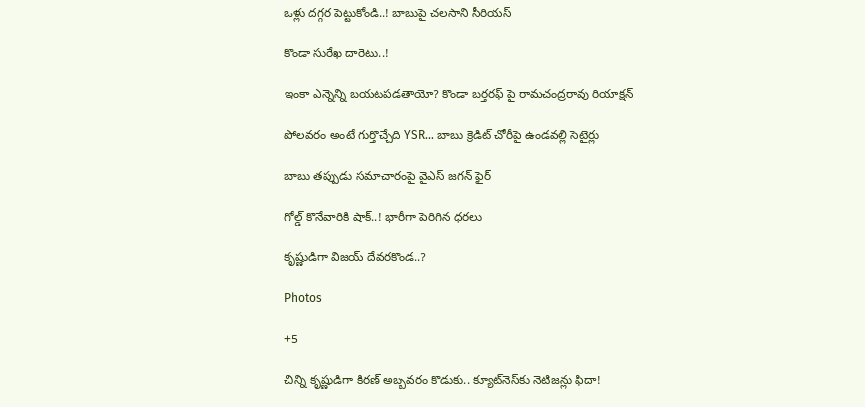ఒళ్లు దగ్గర పెట్టుకోండి..! బాబుపై చలసాని సీరియస్

కొండా సురేఖ దారెటు..!

ఇంకా ఎన్నెన్ని బయటపడతాయో? కొండా బర్తరఫ్ పై రామచంద్రరావు రియాక్షన్

పోలవరం అంటే గుర్తొచ్చేది YSR... బాబు క్రెడిట్ చోరీపై ఉండవల్లి సెటైర్లు

బాబు తప్పుడు సమాచారంపై వైఎస్ జగన్ ఫైర్

గోల్డ్ కొనేవారికి షాక్..! భారీగా పెరిగిన ధరలు

కృష్ణుడిగా విజయ్ దేవరకొండ..?

Photos

+5

చిన్ని కృష్ణుడిగా కిరణ్ అబ్బవరం కొడుకు.. క్యూట్‌నెస్‌కు నెటిజన్లు ఫిదా!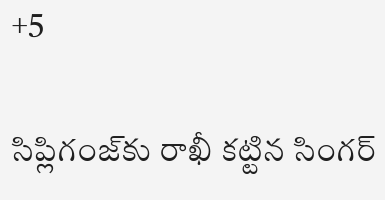+5

సిప్లిగంజ్‌కు రాఖీ కట్టిన సింగర్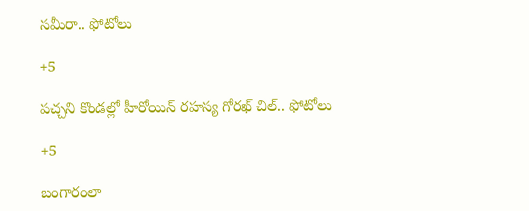సమీరా.. ఫోటోలు

+5

పచ్చని కొండల్లో హీరోయిన్ రహస్య గోరఖ్ చిల్.. ఫోటోలు

+5

బంగారంలా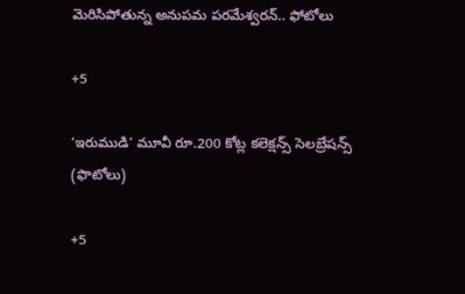మెరిసిపోతున్న అనుపమ పరమేశ్వరన్.. ఫోటోలు

+5

‘ఇరుముడి’ మూవీ రూ.200 కోట్ల కలెక్షన్స్ సెలబ్రేషన్స్ (ఫొటోలు)

+5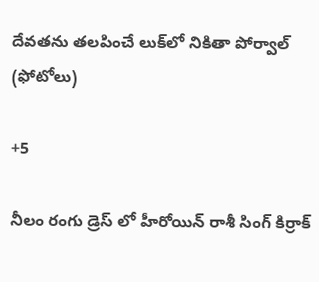దేవతను తలపించే లుక్‌లో నికితా పోర్వాల్‌ (ఫోటోలు)

+5

నీలం రంగు డ్రెస్ లో హీరోయిన్ రాశీ సింగ్ కిర్రాక్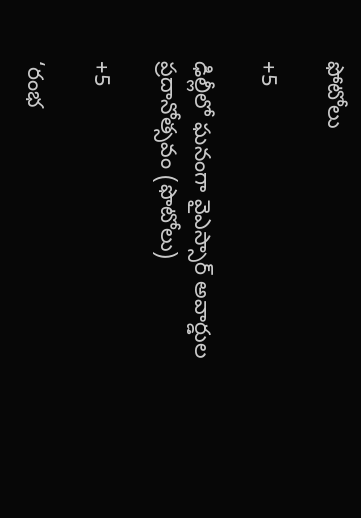ఫోటోలు

+5

ఢిల్లీలో ఘనంగా వైఎస్సార్‌ అవార్డుల ప్రదానోత్సవం (ఫొటోలు)

+5

‘రంభ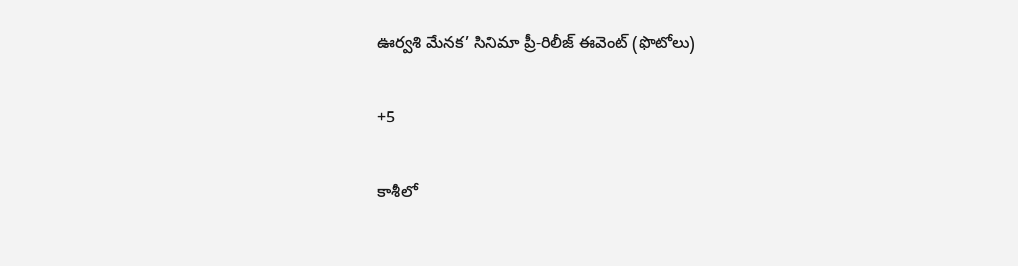ఊర్వశి మేనక’ సినిమా ప్రీ-రిలీజ్ ఈవెంట్‌ (ఫొటోలు)

+5

కాశీలో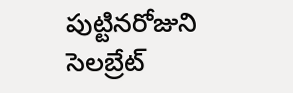పుట్టినరోజుని సెలబ్రేట్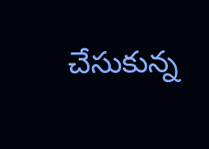చేసుకున్న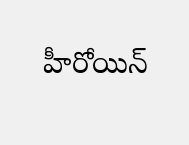హీరోయిన్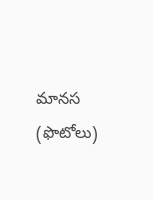మానస (ఫొటోలు)